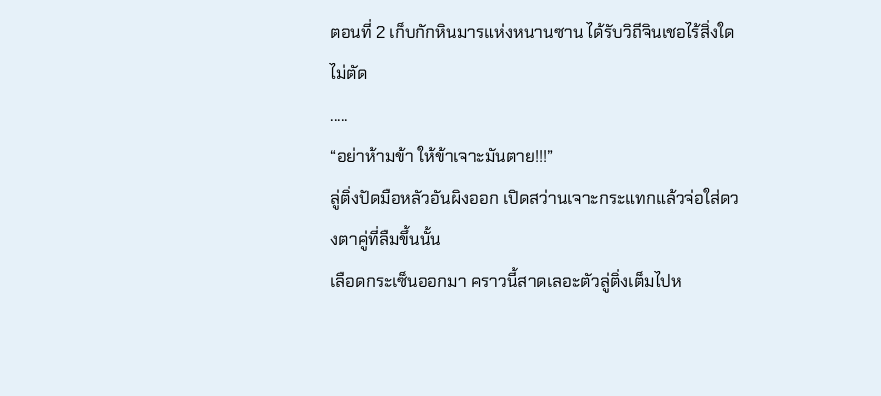ตอนที่ 2 เก็บกักหินมารแห่งหนานซาน ได้รับวิถีจินเชอไร้สิ่งใดไม่ตัด
.....
“อย่าห้ามข้า ให้ข้าเจาะมันตาย!!!”
ลู่ติ่งปัดมือหลัวอันผิงออก เปิดสว่านเจาะกระแทกแล้วจ่อใส่ดวงตาคู่ที่ลืมขึ้นนั้น
เลือดกระเซ็นออกมา คราวนี้สาดเลอะตัวลู่ติ่งเต็มไปห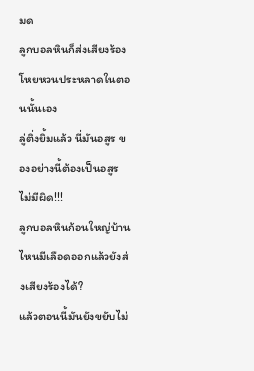มด
ลูกบอลหินก็ส่งเสียงร้องโหยหวนประหลาดในตอนนั้นเอง
ลู่ติ่งยิ้มแล้ว นี่มันอสูร ของอย่างนี้ต้องเป็นอสูรไม่มีผิด!!!
ลูกบอลหินก้อนใหญ่บ้านไหนมีเลือดออกแล้วยังส่งเสียงร้องได้?
แล้วตอนนี้มันยังขยับไม่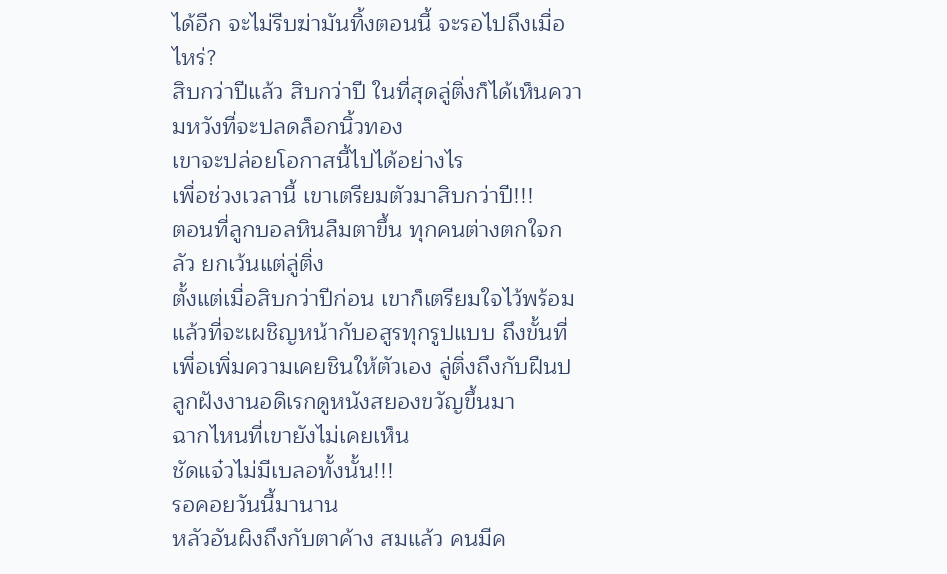ได้อีก จะไม่รีบฆ่ามันทิ้งตอนนี้ จะรอไปถึงเมื่อไหร่?
สิบกว่าปีแล้ว สิบกว่าปี ในที่สุดลู่ติ่งก็ได้เห็นความหวังที่จะปลดล็อกนิ้วทอง
เขาจะปล่อยโอกาสนี้ไปได้อย่างไร
เพื่อช่วงเวลานี้ เขาเตรียมตัวมาสิบกว่าปี!!!
ตอนที่ลูกบอลหินลืมตาขึ้น ทุกคนต่างตกใจกลัว ยกเว้นแต่ลู่ติ่ง
ตั้งแต่เมื่อสิบกว่าปีก่อน เขาก็เตรียมใจไว้พร้อมแล้วที่จะเผชิญหน้ากับอสูรทุกรูปแบบ ถึงขั้นที่เพื่อเพิ่มความเคยชินให้ตัวเอง ลู่ติ่งถึงกับฝืนปลูกฝังงานอดิเรกดูหนังสยองขวัญขึ้นมา
ฉากไหนที่เขายังไม่เคยเห็น
ชัดแจ๋วไม่มีเบลอทั้งนั้น!!!
รอคอยวันนี้มานาน
หลัวอันผิงถึงกับตาค้าง สมแล้ว คนมีค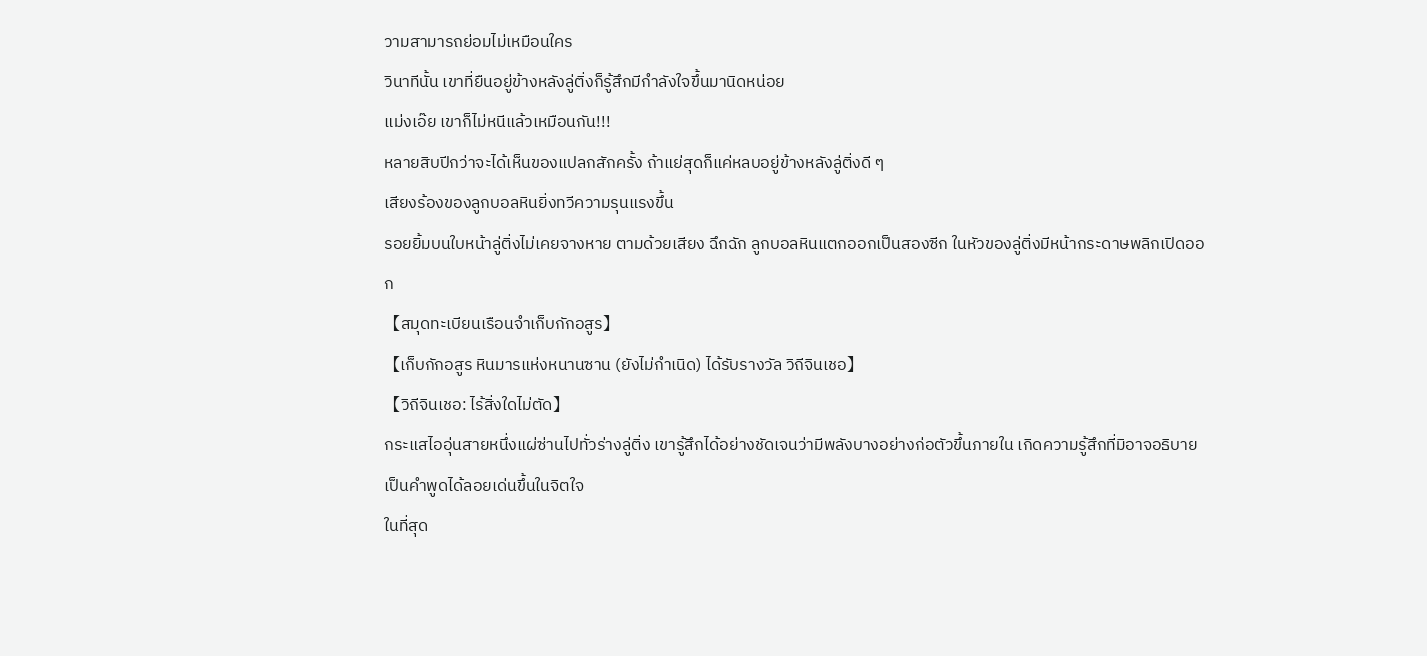วามสามารถย่อมไม่เหมือนใคร
วินาทีนั้น เขาที่ยืนอยู่ข้างหลังลู่ติ่งก็รู้สึกมีกำลังใจขึ้นมานิดหน่อย
แม่งเอ๊ย เขาก็ไม่หนีแล้วเหมือนกัน!!!
หลายสิบปีกว่าจะได้เห็นของแปลกสักครั้ง ถ้าแย่สุดก็แค่หลบอยู่ข้างหลังลู่ติ่งดี ๆ
เสียงร้องของลูกบอลหินยิ่งทวีความรุนแรงขึ้น
รอยยิ้มบนใบหน้าลู่ติ่งไม่เคยจางหาย ตามด้วยเสียง ฉึกฉัก ลูกบอลหินแตกออกเป็นสองซีก ในหัวของลู่ติ่งมีหน้ากระดาษพลิกเปิดออก
【สมุดทะเบียนเรือนจำเก็บกักอสูร】
【เก็บกักอสูร หินมารแห่งหนานซาน (ยังไม่กำเนิด) ได้รับรางวัล วิถีจินเชอ】
【วิถีจินเชอ: ไร้สิ่งใดไม่ตัด】
กระแสไออุ่นสายหนึ่งแผ่ซ่านไปทั่วร่างลู่ติ่ง เขารู้สึกได้อย่างชัดเจนว่ามีพลังบางอย่างก่อตัวขึ้นภายใน เกิดความรู้สึกที่มิอาจอธิบายเป็นคำพูดได้ลอยเด่นขึ้นในจิตใจ
ในที่สุด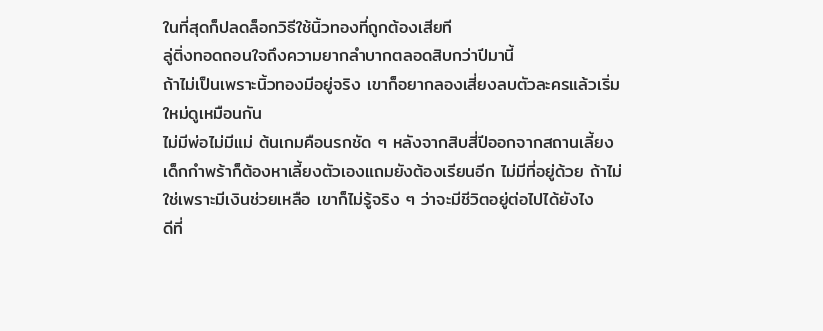ในที่สุดก็ปลดล็อกวิธีใช้นิ้วทองที่ถูกต้องเสียที
ลู่ติ่งทอดถอนใจถึงความยากลำบากตลอดสิบกว่าปีมานี้
ถ้าไม่เป็นเพราะนิ้วทองมีอยู่จริง เขาก็อยากลองเสี่ยงลบตัวละครแล้วเริ่มใหม่ดูเหมือนกัน
ไม่มีพ่อไม่มีแม่ ต้นเกมคือนรกชัด ๆ หลังจากสิบสี่ปีออกจากสถานเลี้ยงเด็กกำพร้าก็ต้องหาเลี้ยงตัวเองแถมยังต้องเรียนอีก ไม่มีที่อยู่ด้วย ถ้าไม่ใช่เพราะมีเงินช่วยเหลือ เขาก็ไม่รู้จริง ๆ ว่าจะมีชีวิตอยู่ต่อไปได้ยังไง
ดีที่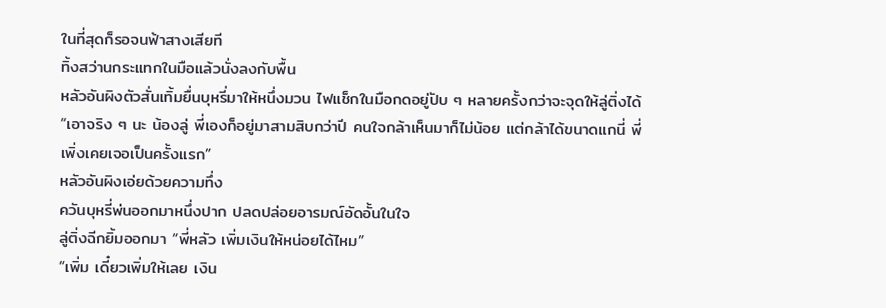ในที่สุดก็รอจนฟ้าสางเสียที
ทิ้งสว่านกระแทกในมือแล้วนั่งลงกับพื้น
หลัวอันผิงตัวสั่นเทิ้มยื่นบุหรี่มาให้หนึ่งมวน ไฟแช็กในมือกดอยู่ปับ ๆ หลายครั้งกว่าจะจุดให้ลู่ติ่งได้
“เอาจริง ๆ นะ น้องลู่ พี่เองก็อยู่มาสามสิบกว่าปี คนใจกล้าเห็นมาก็ไม่น้อย แต่กล้าได้ขนาดแกนี่ พี่เพิ่งเคยเจอเป็นครั้งแรก”
หลัวอันผิงเอ่ยด้วยความทึ่ง
ควันบุหรี่พ่นออกมาหนึ่งปาก ปลดปล่อยอารมณ์อัดอั้นในใจ
ลู่ติ่งฉีกยิ้มออกมา “พี่หลัว เพิ่มเงินให้หน่อยได้ไหม”
“เพิ่ม เดี๋ยวเพิ่มให้เลย เงิน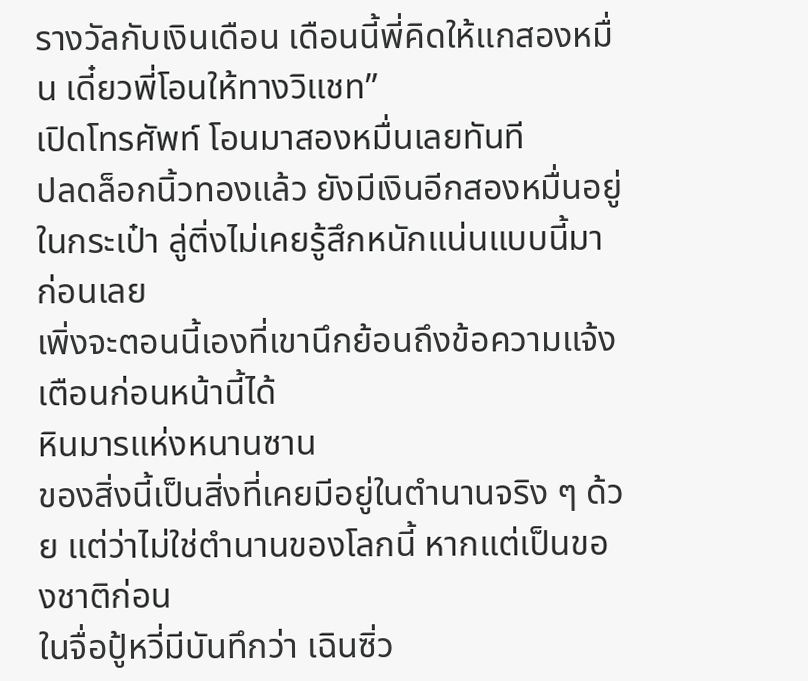รางวัลกับเงินเดือน เดือนนี้พี่คิดให้แกสองหมื่น เดี๋ยวพี่โอนให้ทางวิแชท”
เปิดโทรศัพท์ โอนมาสองหมื่นเลยทันที
ปลดล็อกนิ้วทองแล้ว ยังมีเงินอีกสองหมื่นอยู่ในกระเป๋า ลู่ติ่งไม่เคยรู้สึกหนักแน่นแบบนี้มาก่อนเลย
เพิ่งจะตอนนี้เองที่เขานึกย้อนถึงข้อความแจ้งเตือนก่อนหน้านี้ได้
หินมารแห่งหนานซาน
ของสิ่งนี้เป็นสิ่งที่เคยมีอยู่ในตำนานจริง ๆ ด้วย แต่ว่าไม่ใช่ตำนานของโลกนี้ หากแต่เป็นของชาติก่อน
ในจื่อปู้หวี่มีบันทึกว่า เฉินซิ่ว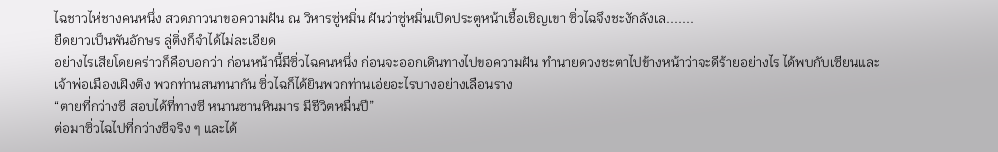ไฉชาวไห่ชางคนหนึ่ง สวดภาวนาขอความฝัน ณ วิหารซู่หมิ่น ฝันว่าซู่หมิ่นเปิดประตูหน้าเชื้อเชิญเขา ซิ่วไฉจึงชะงักลังเล.......
ยืดยาวเป็นพันอักษร ลู่ติ่งก็จำได้ไม่ละเอียด
อย่างไรเสียโดยคร่าวก็คือบอกว่า ก่อนหน้านี้มีซิ่วไฉคนหนึ่ง ก่อนจะออกเดินทางไปขอความฝัน ทำนายดวงชะตาไปข้างหน้าว่าจะดีร้ายอย่างไร ได้พบกับเซียนและเจ้าพ่อเมืองเฝิงติง พวกท่านสนทนากัน ซิ่วไฉก็ได้ยินพวกท่านเอ่ยอะไรบางอย่างเลือนราง
“ตายที่กว่างซี สอบได้ที่ทางซี หนานซานหินมาร มีชีวิตหมื่นปี”
ต่อมาซิ่วไฉไปที่กว่างซีจริง ๆ และได้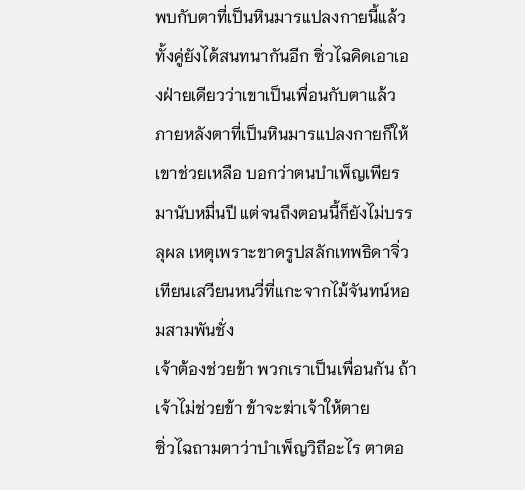พบกับตาที่เป็นหินมารแปลงกายนี้แล้ว ทั้งคู่ยังได้สนทนากันอีก ซิ่วไฉคิดเอาเองฝ่ายเดียวว่าเขาเป็นเพื่อนกับตาแล้ว
ภายหลังตาที่เป็นหินมารแปลงกายก็ให้เขาช่วยเหลือ บอกว่าตนบำเพ็ญเพียรมานับหมื่นปี แต่จนถึงตอนนี้ก็ยังไม่บรรลุผล เหตุเพราะขาดรูปสลักเทพธิดาจิ่วเทียนเสวียนหนวี่ที่แกะจากไม้จันทน์หอมสามพันชั่ง
เจ้าต้องช่วยข้า พวกเราเป็นเพื่อนกัน ถ้าเจ้าไม่ช่วยข้า ข้าจะฆ่าเจ้าให้ตาย
ซิ่วไฉถามตาว่าบำเพ็ญวิถีอะไร ตาตอ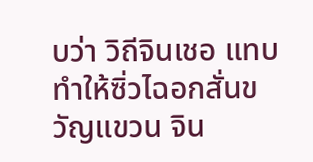บว่า วิถีจินเชอ แทบทำให้ซิ่วไฉอกสั่นขวัญแขวน จิน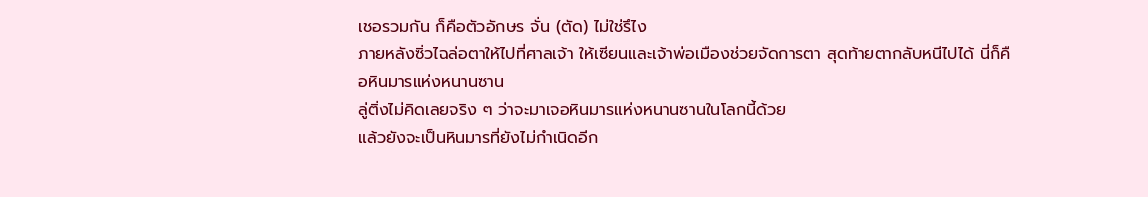เชอรวมกัน ก็คือตัวอักษร จั่น (ตัด) ไม่ใช่รึไง
ภายหลังซิ่วไฉล่อตาให้ไปที่ศาลเจ้า ให้เซียนและเจ้าพ่อเมืองช่วยจัดการตา สุดท้ายตากลับหนีไปได้ นี่ก็คือหินมารแห่งหนานซาน
ลู่ติ่งไม่คิดเลยจริง ๆ ว่าจะมาเจอหินมารแห่งหนานซานในโลกนี้ด้วย
แล้วยังจะเป็นหินมารที่ยังไม่กำเนิดอีก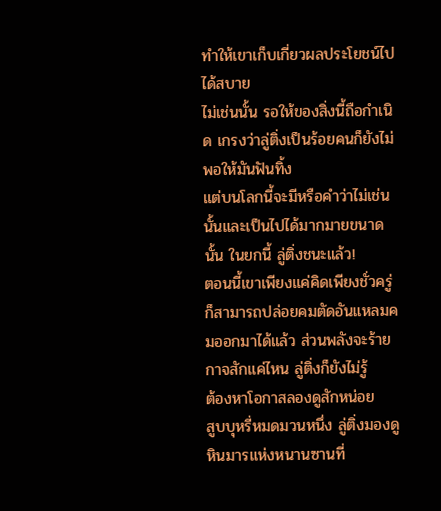ทำให้เขาเก็บเกี่ยวผลประโยชน์ไปได้สบาย
ไม่เช่นนั้น รอให้ของสิ่งนี้ถือกำเนิด เกรงว่าลู่ติ่งเป็นร้อยคนก็ยังไม่พอให้มันฟันทิ้ง
แต่บนโลกนี้จะมีหรือคำว่าไม่เช่นนั้นและเป็นไปได้มากมายขนาดนั้น ในยกนี้ ลู่ติ่งชนะแล้ว!
ตอนนี้เขาเพียงแค่คิดเพียงชั่วครู่ ก็สามารถปล่อยคมตัดอันแหลมคมออกมาได้แล้ว ส่วนพลังจะร้ายกาจสักแค่ไหน ลู่ติ่งก็ยังไม่รู้
ต้องหาโอกาสลองดูสักหน่อย
สูบบุหรี่หมดมวนหนึ่ง ลู่ติ่งมองดูหินมารแห่งหนานซานที่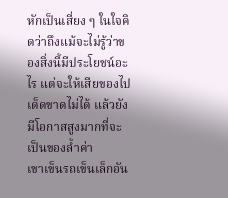หักเป็นเสี่ยง ๆ ในใจคิดว่าถึงแม้จะไม่รู้ว่าของสิ่งนี้มีประโยชน์อะไร แต่จะให้เสียของไปเด็ดขาดไม่ได้ แล้วยังมีโอกาสสูงมากที่จะเป็นของล้ำค่า
เขาเข็นรถเข็นเล็กอัน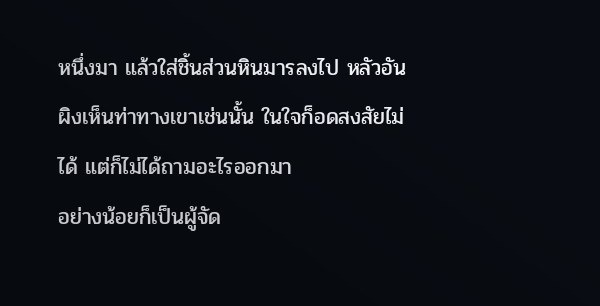หนึ่งมา แล้วใส่ชิ้นส่วนหินมารลงไป หลัวอันผิงเห็นท่าทางเขาเช่นนั้น ในใจก็อดสงสัยไม่ได้ แต่ก็ไม่ได้ถามอะไรออกมา
อย่างน้อยก็เป็นผู้จัด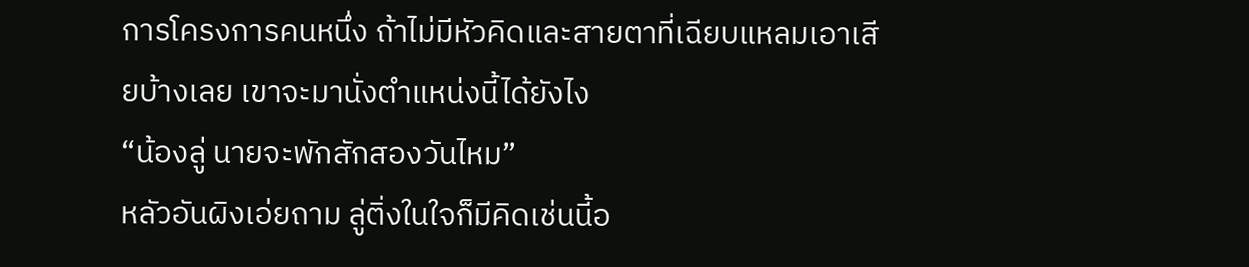การโครงการคนหนึ่ง ถ้าไม่มีหัวคิดและสายตาที่เฉียบแหลมเอาเสียบ้างเลย เขาจะมานั่งตำแหน่งนี้ได้ยังไง
“น้องลู่ นายจะพักสักสองวันไหม”
หลัวอันผิงเอ่ยถาม ลู่ติ่งในใจก็มีคิดเช่นนี้อ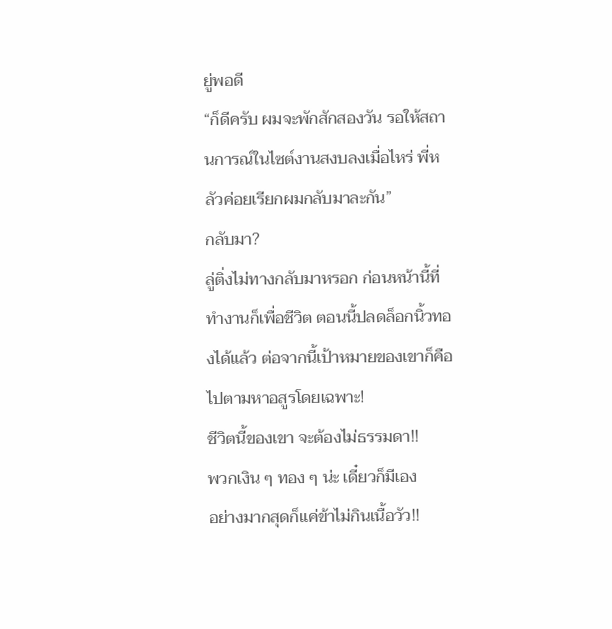ยู่พอดี
“ก็ดีครับ ผมจะพักสักสองวัน รอให้สถานการณ์ในไซต์งานสงบลงเมื่อไหร่ พี่หลัวค่อยเรียกผมกลับมาละกัน”
กลับมา?
ลู่ติ่งไม่ทางกลับมาหรอก ก่อนหน้านี้ที่ทำงานก็เพื่อชีวิต ตอนนี้ปลดล็อกนิ้วทองได้แล้ว ต่อจากนี้เป้าหมายของเขาก็คือไปตามหาอสูรโดยเฉพาะ!
ชีวิตนี้ของเขา จะต้องไม่ธรรมดา!!
พวกเงิน ๆ ทอง ๆ น่ะ เดี๋ยวก็มีเอง
อย่างมากสุดก็แค่ข้าไม่กินเนื้อวัว!!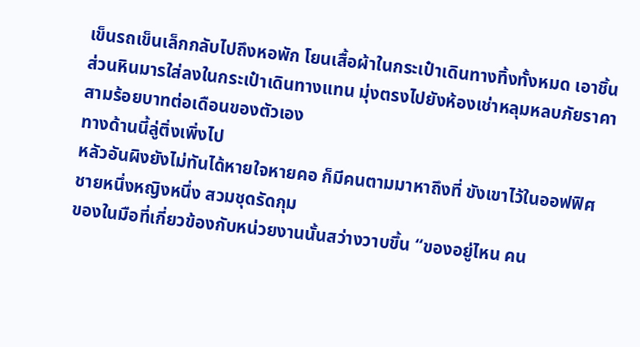เข็นรถเข็นเล็กกลับไปถึงหอพัก โยนเสื้อผ้าในกระเป๋าเดินทางทิ้งทั้งหมด เอาชิ้นส่วนหินมารใส่ลงในกระเป๋าเดินทางแทน มุ่งตรงไปยังห้องเช่าหลุมหลบภัยราคาสามร้อยบาทต่อเดือนของตัวเอง
ทางด้านนี้ลู่ติ่งเพิ่งไป
หลัวอันผิงยังไม่ทันได้หายใจหายคอ ก็มีคนตามมาหาถึงที่ ขังเขาไว้ในออฟฟิศ
ชายหนึ่งหญิงหนึ่ง สวมชุดรัดกุม
ของในมือที่เกี่ยวข้องกับหน่วยงานนั้นสว่างวาบขึ้น “ของอยู่ไหน คน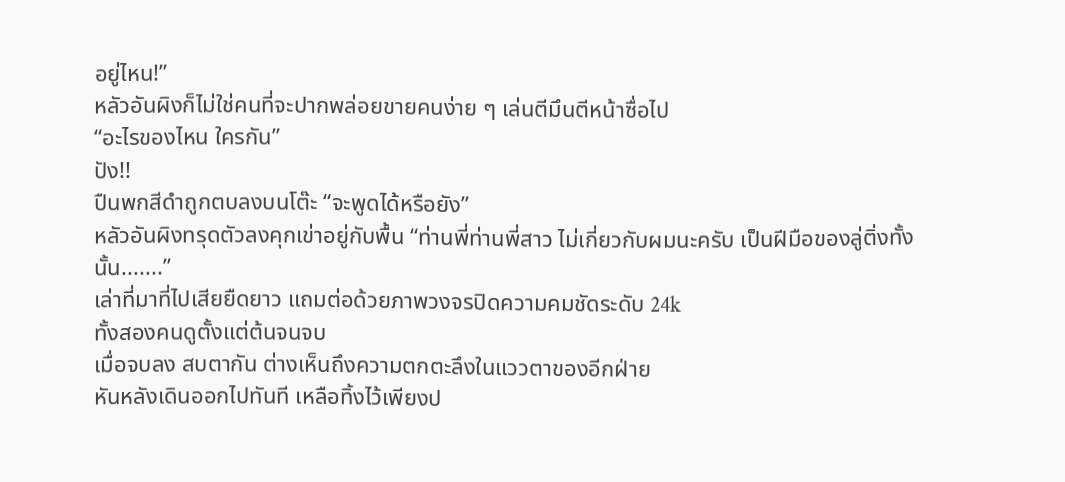อยู่ไหน!”
หลัวอันผิงก็ไม่ใช่คนที่จะปากพล่อยขายคนง่าย ๆ เล่นตีมึนตีหน้าซื่อไป
“อะไรของไหน ใครกัน”
ปัง!!
ปืนพกสีดำถูกตบลงบนโต๊ะ “จะพูดได้หรือยัง”
หลัวอันผิงทรุดตัวลงคุกเข่าอยู่กับพื้น “ท่านพี่ท่านพี่สาว ไม่เกี่ยวกับผมนะครับ เป็นฝีมือของลู่ติ่งทั้งนั้น.......”
เล่าที่มาที่ไปเสียยืดยาว แถมต่อด้วยภาพวงจรปิดความคมชัดระดับ 24k
ทั้งสองคนดูตั้งแต่ต้นจนจบ
เมื่อจบลง สบตากัน ต่างเห็นถึงความตกตะลึงในแววตาของอีกฝ่าย
หันหลังเดินออกไปทันที เหลือทิ้งไว้เพียงป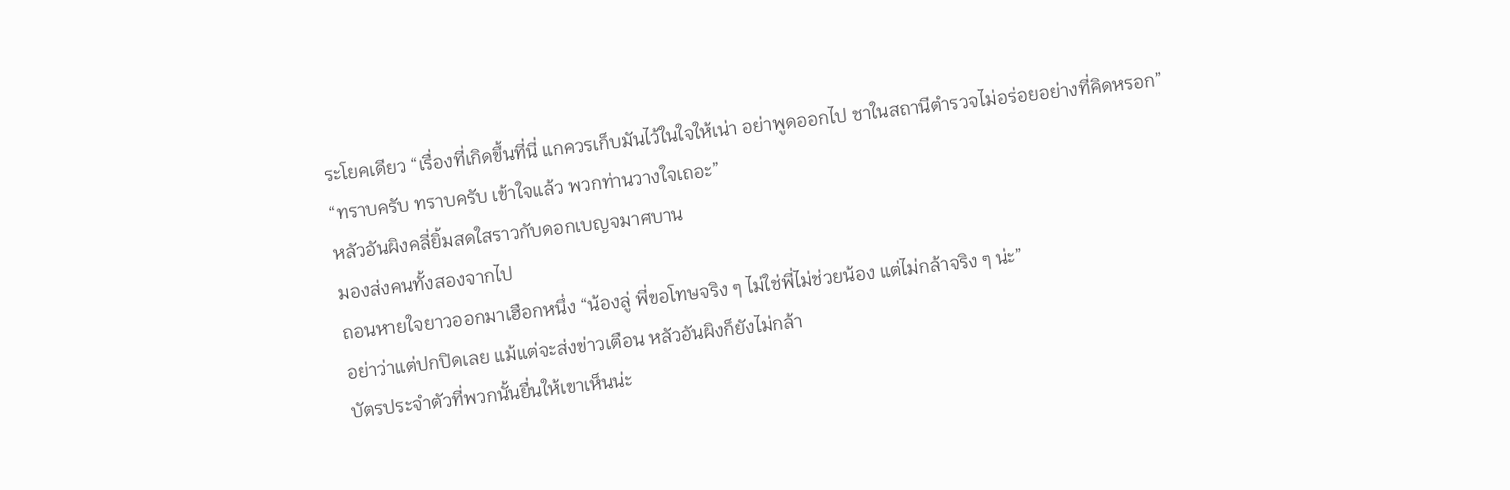ระโยคเดียว “เรื่องที่เกิดขึ้นที่นี่ แกควรเก็บมันไว้ในใจให้เน่า อย่าพูดออกไป ชาในสถานีตำรวจไม่อร่อยอย่างที่คิดหรอก”
“ทราบครับ ทราบครับ เข้าใจแล้ว พวกท่านวางใจเถอะ”
หลัวอันผิงคลี่ยิ้มสดใสราวกับดอกเบญจมาศบาน
มองส่งคนทั้งสองจากไป
ถอนหายใจยาวออกมาเฮือกหนึ่ง “น้องลู่ พี่ขอโทษจริง ๆ ไม่ใช่พี่ไม่ช่วยน้อง แต่ไม่กล้าจริง ๆ น่ะ”
อย่าว่าแต่ปกปิดเลย แม้แต่จะส่งข่าวเตือน หลัวอันผิงก็ยังไม่กล้า
บัตรประจำตัวที่พวกนั้นยื่นให้เขาเห็นน่ะ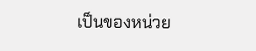เป็นของหน่วย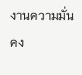งานความมั่นคง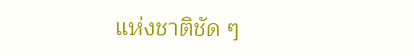แห่งชาติชัด ๆ